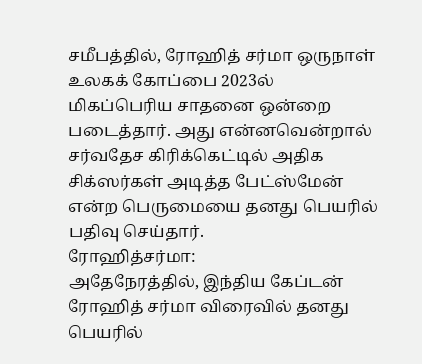சமீபத்தில், ரோஹித் சர்மா ஒருநாள் உலகக் கோப்பை 2023ல் மிகப்பெரிய சாதனை ஒன்றை படைத்தார். அது என்னவென்றால் சர்வதேச கிரிக்கெட்டில் அதிக சிக்ஸர்கள் அடித்த பேட்ஸ்மேன் என்ற பெருமையை தனது பெயரில் பதிவு செய்தார்.
ரோஹித்சர்மா:
அதேநேரத்தில், இந்திய கேப்டன் ரோஹித் சர்மா விரைவில் தனது பெயரில்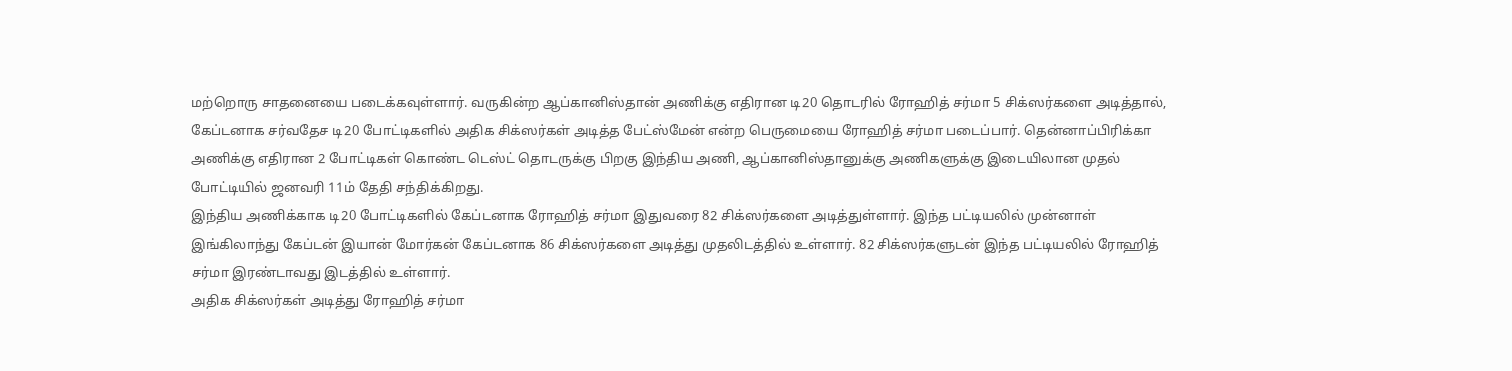மற்றொரு சாதனையை படைக்கவுள்ளார். வருகின்ற ஆப்கானிஸ்தான் அணிக்கு எதிரான டி20 தொடரில் ரோஹித் சர்மா 5 சிக்ஸர்களை அடித்தால், கேப்டனாக சர்வதேச டி20 போட்டிகளில் அதிக சிக்ஸர்கள் அடித்த பேட்ஸ்மேன் என்ற பெருமையை ரோஹித் சர்மா படைப்பார். தென்னாப்பிரிக்கா அணிக்கு எதிரான 2 போட்டிகள் கொண்ட டெஸ்ட் தொடருக்கு பிறகு இந்திய அணி, ஆப்கானிஸ்தானுக்கு அணிகளுக்கு இடையிலான முதல் போட்டியில் ஜனவரி 11ம் தேதி சந்திக்கிறது.
இந்திய அணிக்காக டி20 போட்டிகளில் கேப்டனாக ரோஹித் சர்மா இதுவரை 82 சிக்ஸர்களை அடித்துள்ளார். இந்த பட்டியலில் முன்னாள் இங்கிலாந்து கேப்டன் இயான் மோர்கன் கேப்டனாக 86 சிக்ஸர்களை அடித்து முதலிடத்தில் உள்ளார். 82 சிக்ஸர்களுடன் இந்த பட்டியலில் ரோஹித் சர்மா இரண்டாவது இடத்தில் உள்ளார்.
அதிக சிக்ஸர்கள் அடித்து ரோஹித் சர்மா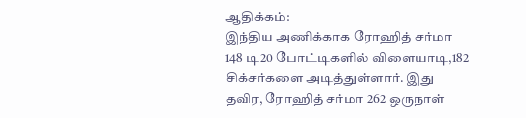ஆதிக்கம்:
இந்திய அணிக்காக ரோஹித் சர்மா 148 டி20 போட்டிகளில் விளையாடி,182 சிக்சர்களை அடித்துள்ளார். இது தவிர, ரோஹித் சர்மா 262 ஒருநாள்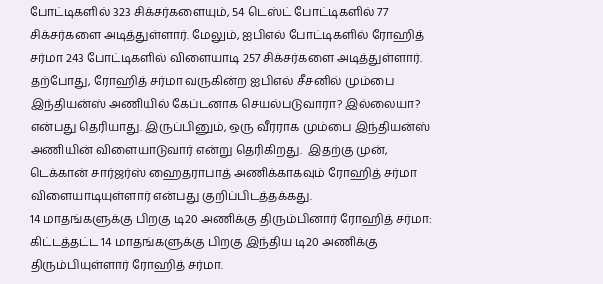போட்டிகளில் 323 சிக்சர்களையும், 54 டெஸ்ட் போட்டிகளில் 77 சிக்சர்களை அடித்துள்ளார். மேலும், ஐபிஎல் போட்டிகளில் ரோஹித் சர்மா 243 போட்டிகளில் விளையாடி 257 சிக்சர்களை அடித்துள்ளார்.
தற்போது, ரோஹித் சர்மா வருகின்ற ஐபிஎல் சீசனில் மும்பை இந்தியன்ஸ் அணியில் கேப்டனாக செயல்படுவாரா? இல்லையா? என்பது தெரியாது. இருப்பினும், ஒரு வீரராக மும்பை இந்தியன்ஸ் அணியின் விளையாடுவார் என்று தெரிகிறது.  இதற்கு முன், டெக்கான் சார்ஜர்ஸ் ஹைதராபாத் அணிக்காகவும் ரோஹித் சர்மா விளையாடியுள்ளார் என்பது குறிப்பிடத்தக்கது.
14 மாதங்களுக்கு பிறகு டி20 அணிக்கு திரும்பினார் ரோஹித் சர்மா:
கிட்டத்தட்ட 14 மாதங்களுக்கு பிறகு இந்திய டி20 அணிக்கு திரும்பியுள்ளார் ரோஹித் சர்மா.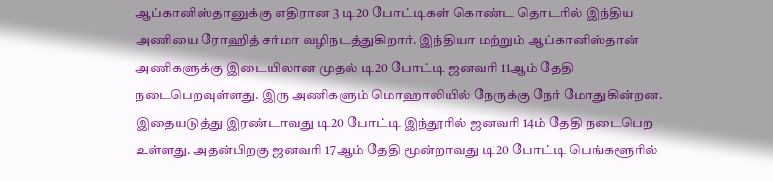ஆப்கானிஸ்தானுக்கு எதிரான 3 டி20 போட்டிகள் கொண்ட தொடரில் இந்திய அணியை ரோஹித் சர்மா வழிநடத்துகிறார். இந்தியா மற்றும் ஆப்கானிஸ்தான் அணிகளுக்கு இடையிலான முதல் டி20 போட்டி ஜனவரி 11ஆம் தேதி நடைபெறவுள்ளது. இரு அணிகளும் மொஹாலியில் நேருக்கு நேர் மோதுகின்றன.
இதையடுத்து இரண்டாவது டி20 போட்டி இந்தூரில் ஜனவரி 14ம் தேதி நடைபெற உள்ளது. அதன்பிறகு ஜனவரி 17ஆம் தேதி மூன்றாவது டி20 போட்டி பெங்களூரில்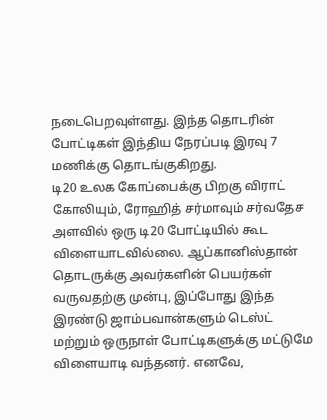நடைபெறவுள்ளது. இந்த தொடரின் போட்டிகள் இந்திய நேரப்படி இரவு 7 மணிக்கு தொடங்குகிறது.
டி20 உலக கோப்பைக்கு பிறகு விராட் கோலியும், ரோஹித் சர்மாவும் சர்வதேச அளவில் ஒரு டி20 போட்டியில் கூட விளையாடவில்லை. ஆப்கானிஸ்தான் தொடருக்கு அவர்களின் பெயர்கள் வருவதற்கு முன்பு, இப்போது இந்த இரண்டு ஜாம்பவான்களும் டெஸ்ட் மற்றும் ஒருநாள் போட்டிகளுக்கு மட்டுமே விளையாடி வந்தனர். எனவே,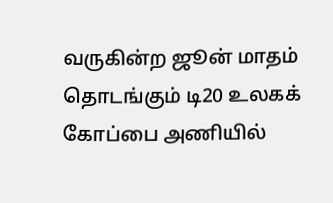வருகின்ற ஜூன் மாதம் தொடங்கும் டி20 உலகக் கோப்பை அணியில்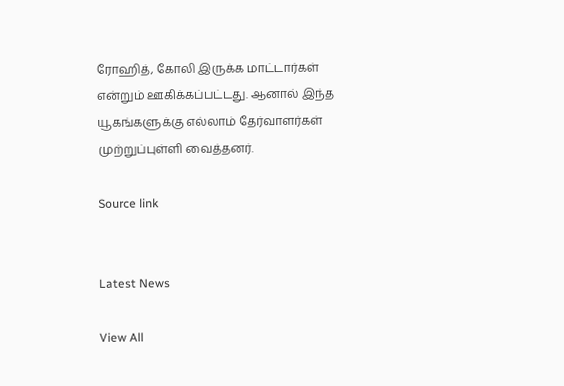ரோஹித், கோலி இருக்க மாட்டார்கள் என்றும் ஊகிக்கப்பட்டது. ஆனால் இந்த யூகங்களுக்கு எல்லாம் தேர்வாளர்கள் முற்றுப்புள்ளி வைத்தனர்.

Source link


Latest News

View All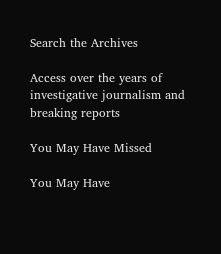Search the Archives

Access over the years of investigative journalism and breaking reports

You May Have Missed

You May Have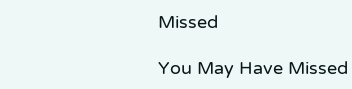Missed

You May Have Missed